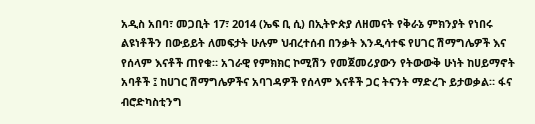አዲስ አበባ፣ መጋቢት 17፣ 2014 (ኤፍ ቢ ሲ) በኢትዮጵያ ለዘመናት የቅራኔ ምክንያት የነበሩ ልዩነቶችን በውይይት ለመፍታት ሁሉም ህብረተሰብ በንቃት እንዲሳተፍ የሀገር ሽማግሌዎች እና የሰላም እናቶች ጠየቁ። አገራዊ የምክክር ኮሚሽን የመጀመሪያውን የትውውቅ ሁነት ከሀይማኖት አባቶች ፤ ከሀገር ሽማግሌዎችና አባገዳዎች የሰላም እናቶች ጋር ትናንት ማድረጉ ይታወቃል። ፋና ብሮድካስቲንግ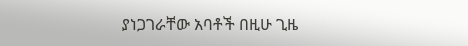ያነጋገራቸው አባቶች በዚሁ ጊዜ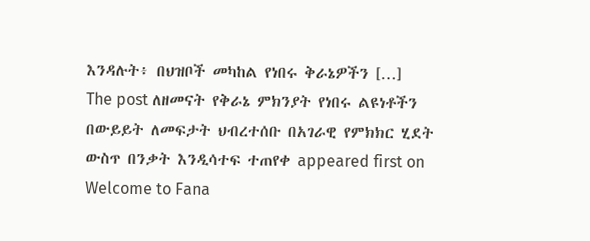እንዳሉት፥ በህዝቦች መካከል የነበሩ ቅራኔዎችን […]
The post ለዘመናት የቅራኔ ምክንያት የነበሩ ልዩነቶችን በውይይት ለመፍታት ህብረተሰቡ በአገራዊ የምክክር ሂደት ውስጥ በንቃት እንዲሳተፍ ተጠየቀ appeared first on Welcome to Fana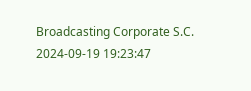Broadcasting Corporate S.C.
2024-09-19 19:23:47